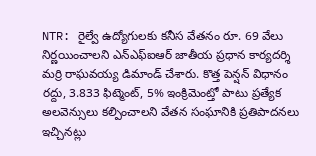NTR: రైల్వే ఉద్యోగులకు కనీస వేతనం రూ. 69 వేలు నిర్ణయించాలని ఎన్ఎఫ్ఐఆర్ జాతీయ ప్రధాన కార్యదర్శి మర్రి రాఘవయ్య డిమాండ్ చేశారు. కొత్త పెన్షన్ విధానం రద్దు, 3.833 ఫిట్మెంట్, 5% ఇంక్రిమెంట్తో పాటు ప్రత్యేక అలవెన్సులు కల్పించాలని వేతన సంఘానికి ప్రతిపాదనలు ఇచ్చినట్లు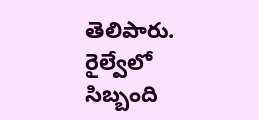తెలిపారు. రైల్వేలో సిబ్బంది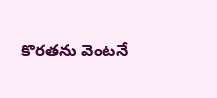కొరతను వెంటనే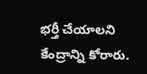భర్తీ చేయాలని కేంద్రాన్ని కోరారు.